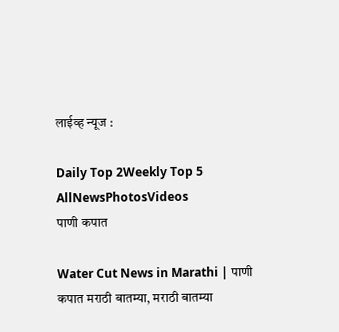लाईव्ह न्यूज :

Daily Top 2Weekly Top 5
AllNewsPhotosVideos
पाणी कपात

Water Cut News in Marathi | पाणी कपात मराठी बातम्या, मराठी बातम्या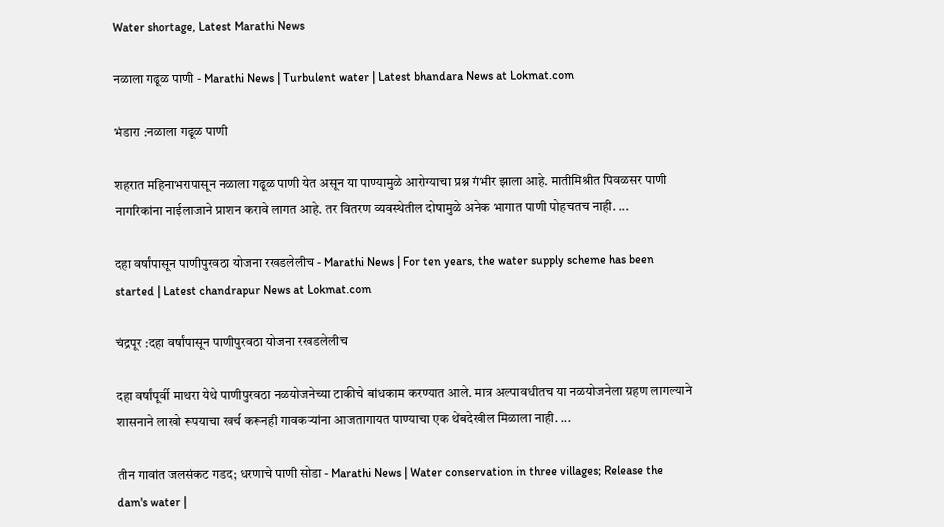Water shortage, Latest Marathi News

नळाला गढूळ पाणी - Marathi News | Turbulent water | Latest bhandara News at Lokmat.com

भंडारा :नळाला गढूळ पाणी

शहरात महिनाभरापासून नळाला गढूळ पाणी येत असून या पाण्यामुळे आरोग्याचा प्रश्न गंभीर झाला आहे. मातीमिश्रीत पिवळसर पाणी नागरिकांना नाईलाजाने प्राशन करावे लागत आहे. तर वितरण व्यवस्थेतील दोषामुळे अनेक भागात पाणी पोहचतच नाही. ...

दहा वर्षांपासून पाणीपुरवठा योजना रखडलेलीच - Marathi News | For ten years, the water supply scheme has been started | Latest chandrapur News at Lokmat.com

चंद्रपूर :दहा वर्षांपासून पाणीपुरवठा योजना रखडलेलीच

दहा वर्षांपूर्वी माथरा येथे पाणीपुरवठा नळयोजनेच्या टाकीचे बांधकाम करण्यात आले. मात्र अल्पावधीतच या नळयोजनेला ग्रहण लागल्याने शासनाने लाखो रूपयाचा खर्च करूनही गावकऱ्यांना आजतागायत पाण्याचा एक थेंबदेखील मिळाला नाही. ...

तीन गावांत जलसंकट गडद; धरणाचे पाणी सोडा - Marathi News | Water conservation in three villages; Release the dam's water |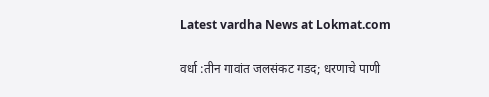Latest vardha News at Lokmat.com

वर्धा :तीन गावांत जलसंकट गडद; धरणाचे पाणी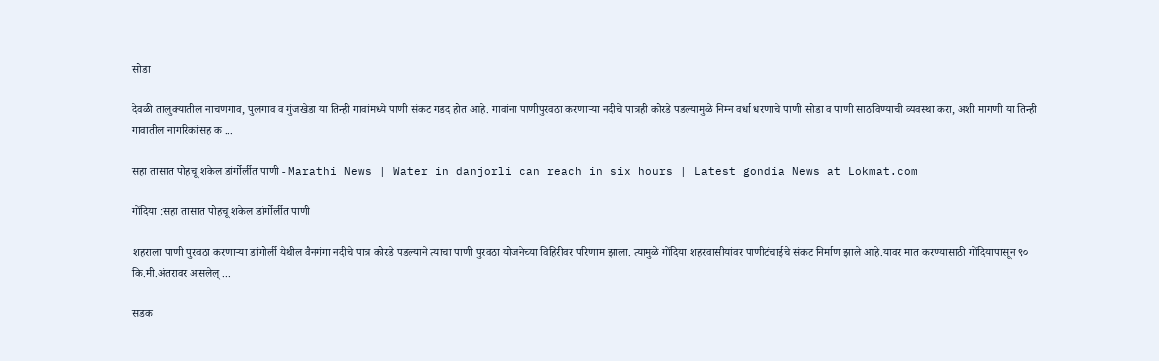सोडा

देवळी तालुक्यातील नाचणगाव, पुलगाव व गुंजखेडा या तिन्ही गावांमध्ये पाणी संकट गडद होत आहे. गावांना पाणीपुरवठा करणाऱ्या नदीचे पात्रही कोरडे पडल्यामुळे निम्न वर्धा धरणाचे पाणी सोडा व पाणी साठविण्याची व्यवस्था करा, अशी मागणी या तिन्ही गावातील नागरिकांसह क ...

सहा तासात पोहचू शकेल डांर्गोर्लीत पाणी - Marathi News | Water in danjorli can reach in six hours | Latest gondia News at Lokmat.com

गोंदिया :सहा तासात पोहचू शकेल डांर्गोर्लीत पाणी

शहराला पाणी पुरवठा करणाऱ्या डांगोर्ली येथील वैनगंगा नदीचे पात्र कोरडे पडल्याने त्याचा पाणी पुरवठा योजनेच्या विहिरीवर परिणाम झाला. त्यामुळे गोंदिया शहरवासीयांवर पाणीटंचाईचे संकट निर्माण झाले आहे.यावर मात करण्यासाठी गोंदियापासून ९० कि.मी.अंतरावर असलेल् ...

सडक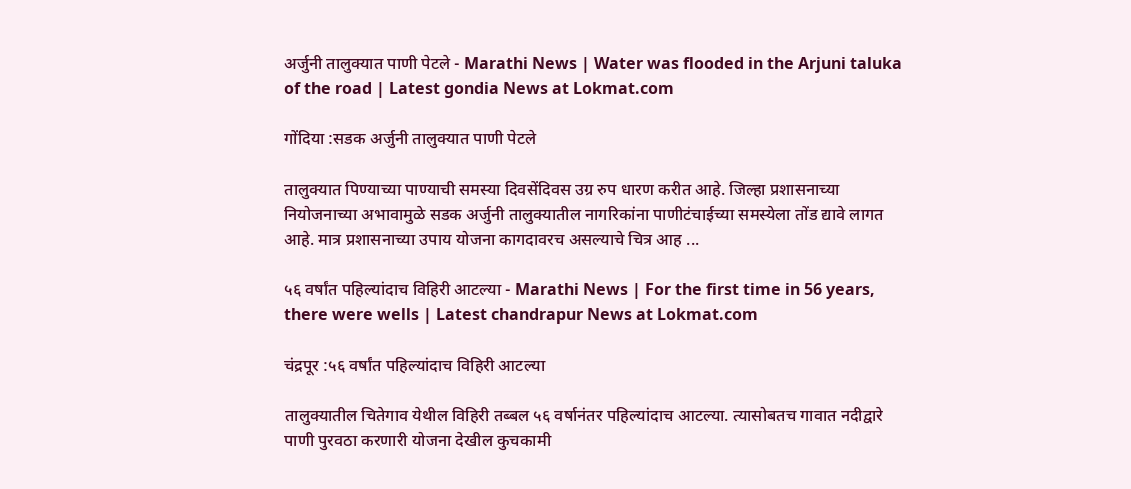अर्जुनी तालुक्यात पाणी पेटले - Marathi News | Water was flooded in the Arjuni taluka of the road | Latest gondia News at Lokmat.com

गोंदिया :सडक अर्जुनी तालुक्यात पाणी पेटले

तालुक्यात पिण्याच्या पाण्याची समस्या दिवसेंदिवस उग्र रुप धारण करीत आहे. जिल्हा प्रशासनाच्या नियोजनाच्या अभावामुळे सडक अर्जुनी तालुक्यातील नागरिकांना पाणीटंचाईच्या समस्येला तोंड द्यावे लागत आहे. मात्र प्रशासनाच्या उपाय योजना कागदावरच असल्याचे चित्र आह ...

५६ वर्षांत पहिल्यांदाच विहिरी आटल्या - Marathi News | For the first time in 56 years, there were wells | Latest chandrapur News at Lokmat.com

चंद्रपूर :५६ वर्षांत पहिल्यांदाच विहिरी आटल्या

तालुक्यातील चितेगाव येथील विहिरी तब्बल ५६ वर्षानंतर पहिल्यांदाच आटल्या. त्यासोबतच गावात नदीद्वारे पाणी पुरवठा करणारी योजना देखील कुचकामी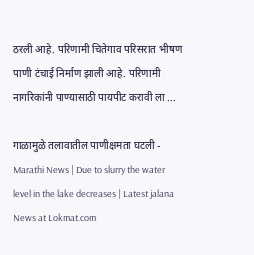ठरली आहे. परिणामी चितेगाव परिसरात भीषण पाणी टंचाई निर्माण झाली आहे. परिणामी नागरिकांनी पाण्यासाठी पायपीट करावी ला ...

गाळामुळे तलावातील पाणीक्षमता घटली - Marathi News | Due to slurry the water level in the lake decreases | Latest jalana News at Lokmat.com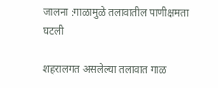जालना :गाळामुळे तलावातील पाणीक्षमता घटली

शहरालगत असलेल्या तलावात गाळ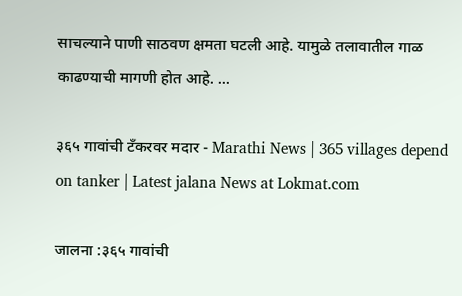साचल्याने पाणी साठवण क्षमता घटली आहे. यामुळे तलावातील गाळ काढण्याची मागणी होत आहे. ...

३६५ गावांची टँकरवर मदार - Marathi News | 365 villages depend on tanker | Latest jalana News at Lokmat.com

जालना :३६५ गावांची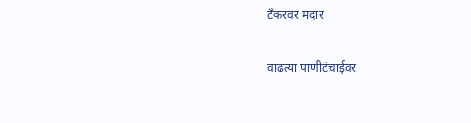टँकरवर मदार

वाढत्या पाणीटंचाईवर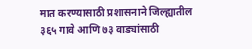मात करण्यासाठी प्रशासनाने जिल्ह्यातील ३६५ गावे आणि ७३ वाड्यांसाठी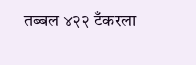तब्बल ४२२ टँकरला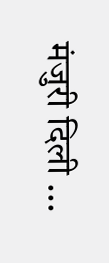मंजुरी दिली ...